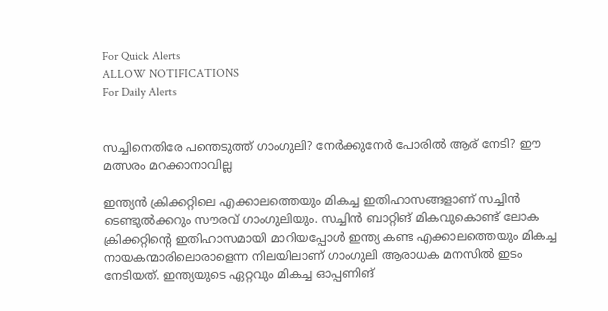For Quick Alerts
ALLOW NOTIFICATIONS
For Daily Alerts


സച്ചിനെതിരേ പന്തെടുത്ത് ഗാംഗുലി? നേര്‍ക്കുനേര്‍ പോരില്‍ ആര് നേടി? ഈ മത്സരം മറക്കാനാവില്ല

ഇന്ത്യന്‍ ക്രിക്കറ്റിലെ എക്കാലത്തെയും മികച്ച ഇതിഹാസങ്ങളാണ് സച്ചിന്‍ ടെണ്ടുല്‍ക്കറും സൗരവ് ഗാംഗുലിയും. സച്ചിന്‍ ബാറ്റിങ് മികവുകൊണ്ട് ലോക ക്രിക്കറ്റിന്റെ ഇതിഹാസമായി മാറിയപ്പോള്‍ ഇന്ത്യ കണ്ട എക്കാലത്തെയും മികച്ച നായകന്മാരിലൊരാളെന്ന നിലയിലാണ് ഗാംഗുലി ആരാധക മനസില്‍ ഇടം നേടിയത്. ഇന്ത്യയുടെ ഏറ്റവും മികച്ച ഓപ്പണിങ്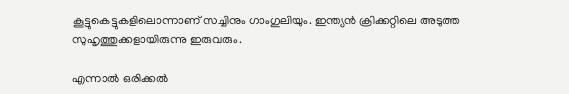കൂട്ടുകെട്ടുകളിലൊന്നാണ് സച്ചിനും ഗാംഗുലിയും. ഇന്ത്യന്‍ ക്രിക്കറ്റിലെ അടുത്ത സുഹൃത്തുക്കളായിരുന്നു ഇരുവരും.

എന്നാല്‍ ഒരിക്കല്‍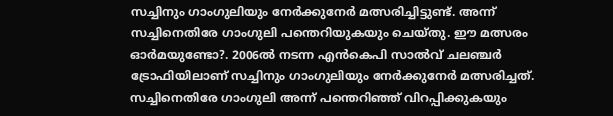സച്ചിനും ഗാംഗുലിയും നേര്‍ക്കുനേര്‍ മത്സരിച്ചിട്ടുണ്ട്. അന്ന് സച്ചിനെതിരേ ഗാംഗുലി പന്തെറിയുകയും ചെയ്തു. ഈ മത്സരം ഓര്‍മയുണ്ടോ?. 2006ല്‍ നടന്ന എന്‍കെപി സാല്‍വ് ചലഞ്ചര്‍ ട്രോഫിയിലാണ് സച്ചിനും ഗാംഗുലിയും നേര്‍ക്കുനേര്‍ മത്സരിച്ചത്. സച്ചിനെതിരേ ഗാംഗുലി അന്ന് പന്തെറിഞ്ഞ് വിറപ്പിക്കുകയും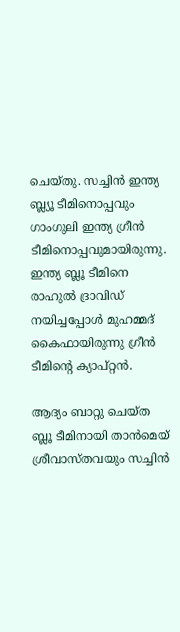ചെയ്തു. സച്ചിന്‍ ഇന്ത്യ ബ്ല്യൂ ടീമിനൊപ്പവും ഗാംഗുലി ഇന്ത്യ ഗ്രീന്‍ ടീമിനൊപ്പവുമായിരുന്നു. ഇന്ത്യ ബ്ലൂ ടീമിനെ രാഹുല്‍ ദ്രാവിഡ് നയിച്ചപ്പോള്‍ മുഹമ്മദ് കൈഫായിരുന്നു ഗ്രീന്‍ ടീമിന്റെ ക്യാപ്റ്റന്‍.

ആദ്യം ബാറ്റു ചെയ്ത ബ്ലൂ ടീമിനായി താന്‍മെയ് ശ്രീവാസ്തവയും സച്ചിന്‍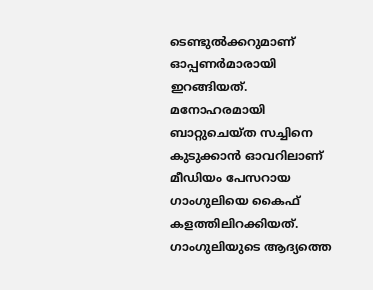ടെണ്ടുല്‍ക്കറുമാണ് ഓപ്പണര്‍മാരായി ഇറങ്ങിയത്. മനോഹരമായി ബാറ്റുചെയ്ത സച്ചിനെ കുടുക്കാന്‍ ഓവറിലാണ് മീഡിയം പേസറായ ഗാംഗുലിയെ കൈഫ് കളത്തിലിറക്കിയത്. ഗാംഗുലിയുടെ ആദ്യത്തെ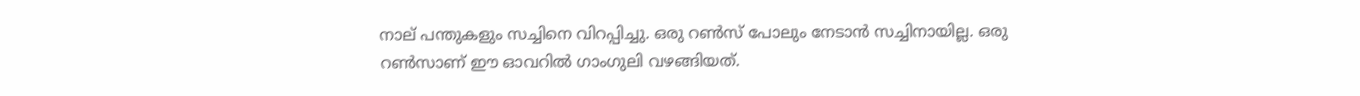നാല് പന്തുകളും സച്ചിനെ വിറപ്പിച്ചു. ഒരു റണ്‍സ് പോലും നേടാന്‍ സച്ചിനായില്ല. ഒരു റണ്‍സാണ് ഈ ഓവറില്‍ ഗാംഗുലി വഴങ്ങിയത്.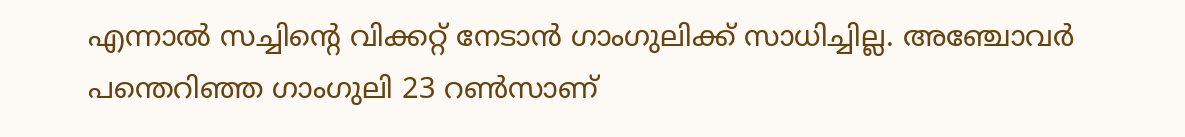എന്നാല്‍ സച്ചിന്റെ വിക്കറ്റ് നേടാന്‍ ഗാംഗുലിക്ക് സാധിച്ചില്ല. അഞ്ചോവര്‍ പന്തെറിഞ്ഞ ഗാംഗുലി 23 റണ്‍സാണ്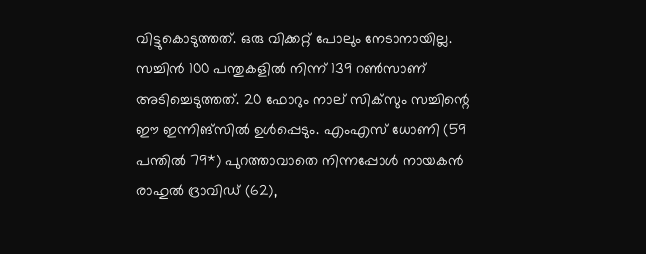വിട്ടുകൊടുത്തത്. ഒരു വിക്കറ്റ് പോലും നേടാനായില്ല. സച്ചിന്‍ 100 പന്തുകളില്‍ നിന്ന് 139 റണ്‍സാണ് അടിച്ചെടുത്തത്. 20 ഫോറും നാല് സിക്‌സും സച്ചിന്റെ ഈ ഇന്നിങ്‌സില്‍ ഉള്‍പ്പെടും. എംഎസ് ധോണി (59 പന്തില്‍ 79*) പുറത്താവാതെ നിന്നപ്പോള്‍ നായകന്‍ രാഹുല്‍ ദ്രാവിഡ് (62),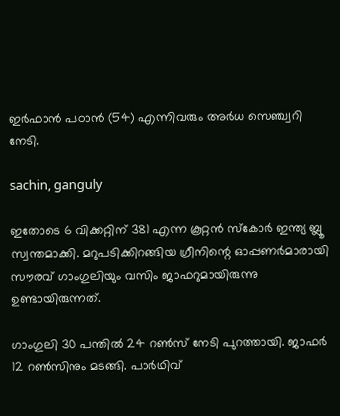ഇര്‍ഫാന്‍ പഠാന്‍ (54) എന്നിവരും അര്‍ധ സെഞ്ച്വറി നേടി.

sachin, ganguly

ഇതോടെ 6 വിക്കറ്റിന് 381 എന്ന കൂറ്റന്‍ സ്‌കോര്‍ ഇന്ത്യ ബ്ലൂ സ്വന്തമാക്കി. മറുപടിക്കിറങ്ങിയ ഗ്രീനിന്റെ ഓപ്പണര്‍മാരായി സൗരവ് ഗാംഗുലിയും വസിം ജാഫറുമായിരുന്നു ഉണ്ടായിരുന്നത്.

ഗാംഗുലി 30 പന്തില്‍ 24 റണ്‍സ് നേടി പുറത്തായി. ജാഫര്‍ 12 റണ്‍സിനും മടങ്ങി. പാര്‍ഥിവ്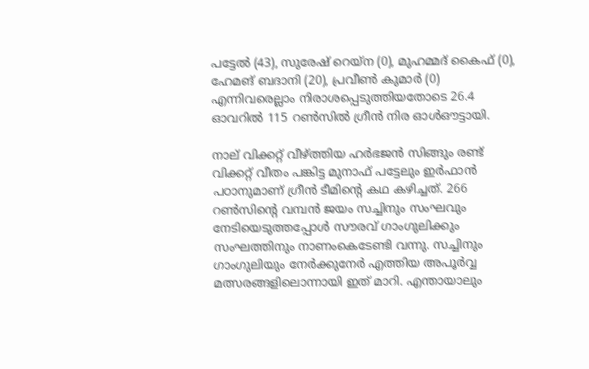പട്ടേല്‍ (43), സുരേഷ് റെയ്‌ന (0), മുഹമ്മദ് കൈഫ് (0), ഹേമങ് ബദാനി (20), പ്രവീണ്‍ കുമാര്‍ (0) എന്നിവരെല്ലാം നിരാശപ്പെടുത്തിയതോടെ 26.4 ഓവറില്‍ 115 റണ്‍സില്‍ ഗ്രീന്‍ നിര ഓള്‍ഔട്ടായി.

നാല് വിക്കറ്റ് വീഴ്ത്തിയ ഹര്‍ഭജന്‍ സിങ്ങും രണ്ട് വിക്കറ്റ് വീതം പങ്കിട്ട മുനാഫ് പട്ടേലും ഇര്‍ഫാന്‍ പഠാനുമാണ് ഗ്രീന്‍ ടീമിന്റെ കഥ കഴിച്ചത്. 266 റണ്‍സിന്റെ വമ്പന്‍ ജയം സച്ചിനും സംഘവും നേടിയെടുത്തപ്പോള്‍ സൗരവ് ഗാംഗുലിക്കും സംഘത്തിനും നാണംകെടേണ്ടി വന്നു. സച്ചിനും ഗാംഗുലിയും നേര്‍ക്കുനേര്‍ എത്തിയ അപൂര്‍വ്വ മത്സരങ്ങളിലൊന്നായി ഇത് മാറി. എന്തായാലും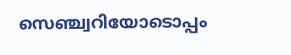സെഞ്ച്വറിയോടൊപ്പം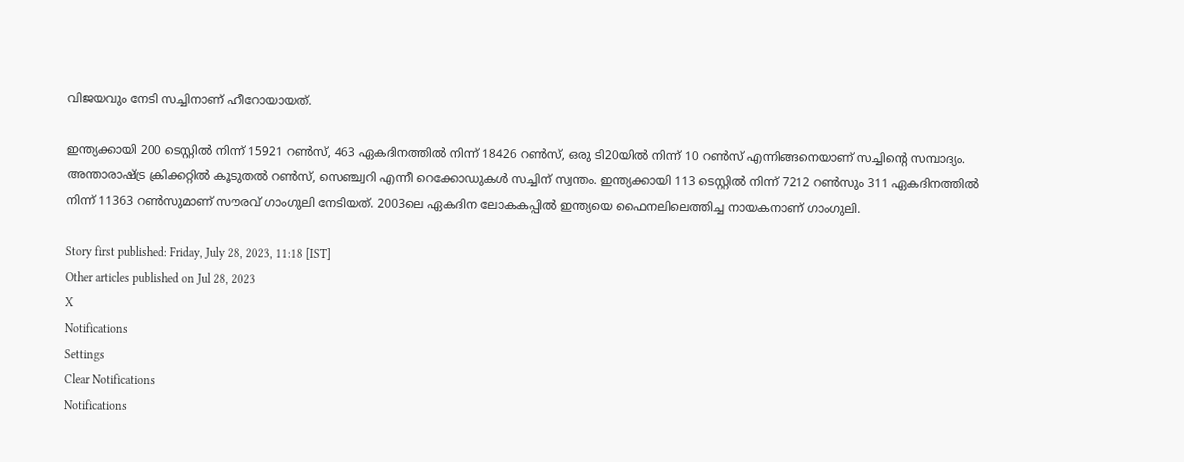വിജയവും നേടി സച്ചിനാണ് ഹീറോയായത്.

ഇന്ത്യക്കായി 200 ടെസ്റ്റില്‍ നിന്ന് 15921 റണ്‍സ്, 463 ഏകദിനത്തില്‍ നിന്ന് 18426 റണ്‍സ്, ഒരു ടി20യില്‍ നിന്ന് 10 റണ്‍സ് എന്നിങ്ങനെയാണ് സച്ചിന്റെ സമ്പാദ്യം. അന്താരാഷ്ട്ര ക്രിക്കറ്റില്‍ കൂടുതല്‍ റണ്‍സ്, സെഞ്ച്വറി എന്നീ റെക്കോഡുകള്‍ സച്ചിന് സ്വന്തം. ഇന്ത്യക്കായി 113 ടെസ്റ്റില്‍ നിന്ന് 7212 റണ്‍സും 311 ഏകദിനത്തില്‍ നിന്ന് 11363 റണ്‍സുമാണ് സൗരവ് ഗാംഗുലി നേടിയത്. 2003ലെ ഏകദിന ലോകകപ്പില്‍ ഇന്ത്യയെ ഫൈനലിലെത്തിച്ച നായകനാണ് ഗാംഗുലി.

Story first published: Friday, July 28, 2023, 11:18 [IST]
Other articles published on Jul 28, 2023
X
Notifications
Settings
Clear Notifications
Notifications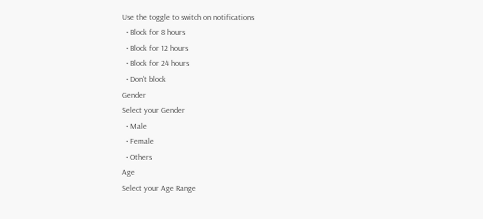Use the toggle to switch on notifications
  • Block for 8 hours
  • Block for 12 hours
  • Block for 24 hours
  • Don't block
Gender
Select your Gender
  • Male
  • Female
  • Others
Age
Select your Age Range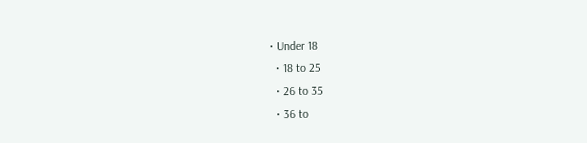• Under 18
  • 18 to 25
  • 26 to 35
  • 36 to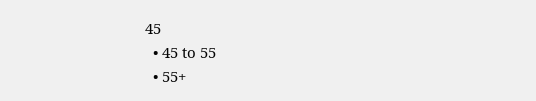45
  • 45 to 55
  • 55+